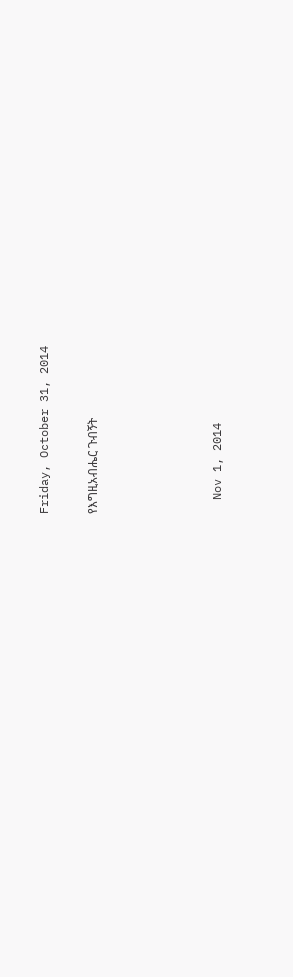Friday, October 31, 2014

የእግዚአብሔር ጉብኝት




  Nov 1, 2014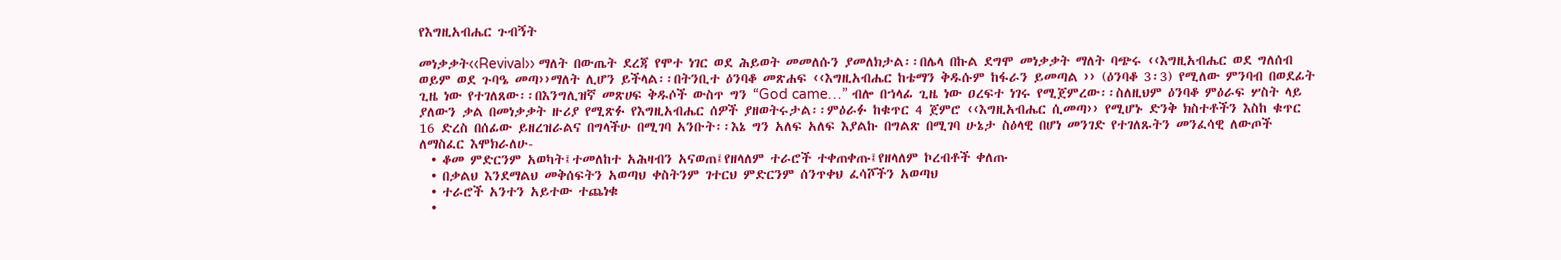የእግዚአብሔር ጉብኝት

መነቃቃት‹‹Revival›› ማለት በውጤት ደረጃ የሞተ ነገር ወደ ሕይወት መመለሱን ያመለክታል፡፡በሌላ በኩል ደግሞ መነቃቃት ማለት ባጭሩ ‹‹እግዚአብሔር ወደ ግለሰብ ወይም ወደ ጉባዔ መጣ››ማለት ሊሆን ይችላል፡፡በትንቢተ ዕንባቆ መጽሐፍ ‹‹እግዚአብሔር ከቴማን ቅዱሱም ከፋራን ይመጣል ›› (ዕንባቆ 3፡3) የሚለው ምንባብ በወደፊት ጊዜ ነው የተገለጸው፡፡በእንግሊዝኛ መጽሀፍ ቅዱሶች ውስጥ ግን “God came…” ብሎ በኀላፊ ጊዜ ነው ዐረፍተ ነገሩ የሚጀምረው፡፡ስለዚህም ዕንባቆ ምዕራፍ ሦስት ላይ ያለውን ቃል በመነቃቃት ዙሪያ የሚጽፉ የእግዚአብሔር ሰዎች ያዘወትሩታል፡፡ምዕራፉ ከቁጥር 4 ጀምሮ ‹‹እግዚአብሔር ሲመጣ›› የሚሆኑ ድንቅ ክስተቶችን እስከ ቁጥር 16 ድረስ በሰፊው ይዘረዝራልና በግላችሁ በሚገባ አንቡት፡፡እኔ ግን አለፍ አለፍ እያልኩ በግልጽ በሚገባ ሁኔታ ስዕላዊ በሆነ መንገድ የተገለጹትን መንፈሳዊ ለውጦች ለማስፈር እሞክራለሁ-
  • ቆመ ምድርንም አወካት፤ተመለከተ አሕዛብን አናወጠ፤የዘላለም ተራሮች ተቀጠቀጡ፤የዘላለም ኮረብቶች ቀለጡ
  • በቃልህ እንደማልህ መቅሰፍትን አወጣህ ቀስትንም ገተርህ ምድርንም ሰንጥቀህ ፈሳሾችን አወጣህ
  • ተራሮች አንተን አይተው ተጨነቁ
  •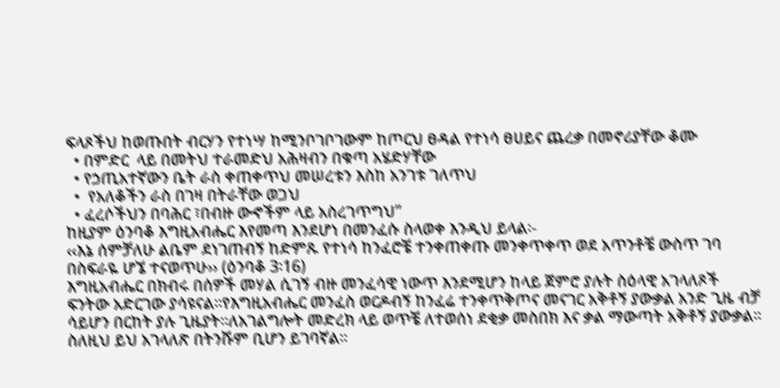ፍላጾችህ ከወጡበት ብርሃን የተነሣ ከሚንቦገቦገውም ከጦርህ ፀዳል የተነሳ ፀሀይና ጨረቃ በመኖሪያቸው ቆሙ
  • በምድር  ላይ በመትህ ተራመድህ አሕዛብን በቁጣ አሄድሃቸው
  • የኃጢአተኛውን ቤት ራስ ቀጠቀጥህ መሠረቱን እስከ አንገቱ ገለጥህ
  •  የአለቆችን ራስ በገዛ በትራቸው ወጋህ
  • ፈረሶችህን በባሕር ፣በብዙ ውኆችም ላይ አስረገጥግህ”
ከዚያም ዕንባቆ እግዚአብሔር እየመጣ እንደሆነ በመንፈሱ ስላወቀ እንዲህ ይላል፡-
‹‹እኔ ሰምቻለሁ ልቤም ደነገጠብኝ ከድምጹ የተነሳ ከንፈሮቼ ተንቀጠቀጡ መንቀጥቀጥ ወደ አጥንቶቼ ውስጥ ገባ በስፍራዬ ሆኜ ተናወጥሁ›› (ዕንባቆ 3፡16)
እግዚአብሔር በክብሩ በሰዎች መሃል ሲገኝ ብዙ መንፈሳዊ ነውጥ እንደሚሆን ከላይ ጀምሮ ያሉት ስዕላዊ አገላለጾች ፍንትው አድርገው ያሳዩናል፡፡የእግዚአብሔር መንፈስ ወርዶብኝ ከንፈሬ ተንቀጥቅጦና መናገር አቅቶኝ ያውቃል አንድ ጊዜ ብቻ ሳይሆን በርከት ያሉ ጊዜያት፡፡ለአገልግሎት መድረክ ላይ ወጥቼ ለተወሰነ ደቂቃ መስበክ እና ቃል ማውጣት አቅቶኝ ያውቃል፡፡ስለዚህ ይህ አገላለጽ በትንሹም ቢሆን ይገባኛል፡፡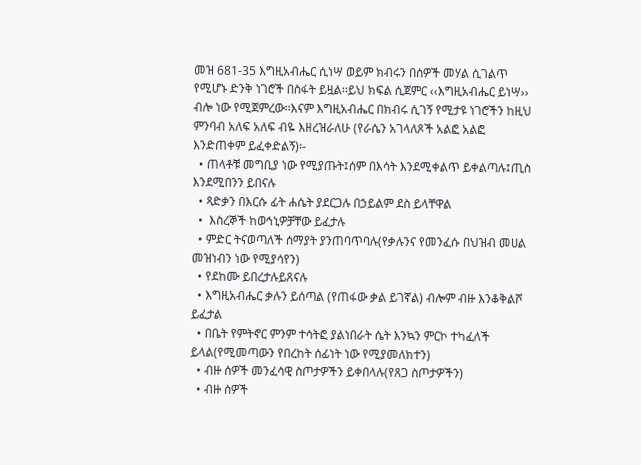መዝ 681-35 እግዚአብሔር ሲነሣ ወይም ክብሩን በሰዎች መሃል ሲገልጥ የሚሆኑ ድንቅ ነገሮች በስፋት ይዟል፡፡ይህ ክፍል ሲጀምር ‹‹እግዚአብሔር ይነሣ›› ብሎ ነው የሚጀምረው፡፡እናም እግዚአብሔር በክብሩ ሲገኝ የሚታዩ ነገሮችን ከዚህ ምንባብ አለፍ አለፍ ብዬ እዘረዝራለሁ (የራሴን አገላለጾች አልፎ አልፎ እንድጠቀም ይፈቀድልኝ)፡-
  • ጠላቶቹ መግቢያ ነው የሚያጡት፤ሰም በእሳት እንደሚቀልጥ ይቀልጣሉ፤ጢስ እንደሚበንን ይበናሉ
  • ጻድቃን በእርሱ ፊት ሐሴት ያደርጋሉ በኃይልም ደስ ይላቸዋል
  •  እስረኞች ከወኅኒዎቻቸው ይፈታሉ
  • ምድር ትናወጣለች ሰማያት ያንጠባጥባሉ(የቃሉንና የመንፈሱ በህዝብ መሀል መዝነብን ነው የሚያሳየን)
  • የደከሙ ይበረታሉይጸናሉ
  • እግዚአብሔር ቃሉን ይሰጣል (የጠፋው ቃል ይገኛል) ብሎም ብዙ እንቆቅልሾ ይፈታል
  • በቤት የምትኖር ምንም ተሳትፎ ያልነበራት ሴት እንኳን ምርኮ ተካፈለች ይላል(የሚመጣውን የበረከት ሰፊነት ነው የሚያመለክተን)
  • ብዙ ሰዎች መንፈሳዊ ስጦታዎችን ይቀበላሉ(የጸጋ ስጦታዎችን)
  • ብዙ ሰዎች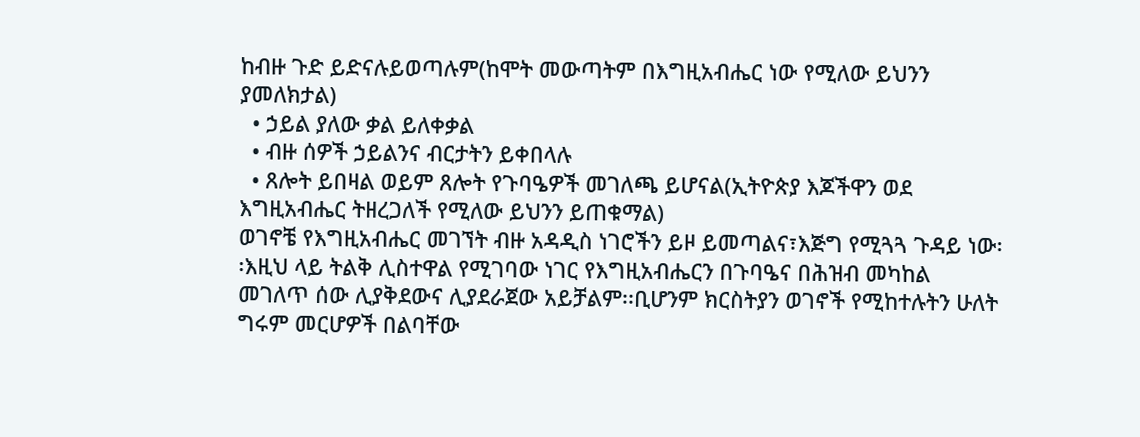ከብዙ ጉድ ይድናሉይወጣሉም(ከሞት መውጣትም በእግዚአብሔር ነው የሚለው ይህንን ያመለክታል)
  • ኃይል ያለው ቃል ይለቀቃል
  • ብዙ ሰዎች ኃይልንና ብርታትን ይቀበላሉ
  • ጸሎት ይበዛል ወይም ጸሎት የጉባዔዎች መገለጫ ይሆናል(ኢትዮጵያ እጆችዋን ወደ እግዚአብሔር ትዘረጋለች የሚለው ይህንን ይጠቁማል)
ወገኖቼ የእግዚአብሔር መገኘት ብዙ አዳዲስ ነገሮችን ይዞ ይመጣልና፣እጅግ የሚጓጓ ጉዳይ ነው፡፡እዚህ ላይ ትልቅ ሊስተዋል የሚገባው ነገር የእግዚአብሔርን በጉባዔና በሕዝብ መካከል መገለጥ ሰው ሊያቅደውና ሊያደራጀው አይቻልም፡፡ቢሆንም ክርስትያን ወገኖች የሚከተሉትን ሁለት ግሩም መርሆዎች በልባቸው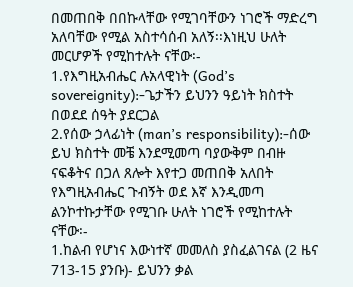በመጠበቅ በበኩላቸው የሚገባቸውን ነገሮች ማድረግ አለባቸው የሚል አስተሳሰብ አለኝ፡፡እነዚህ ሁለት መርሆዎች የሚከተሉት ናቸው፡-
1.የእግዚአብሔር ሉአላዊነት (God’s sovereignity):-ጌታችን ይህንን ዓይነት ክስተት በወደደ ሰዓት ያደርጋል
2.የሰው ኃላፊነት (man’s responsibility):-ሰው ይህ ክስተት መቼ እንደሚመጣ ባያውቅም በብዙ ናፍቆትና በጋለ ጸሎት እየተጋ መጠበቅ አለበት
የእግዚአብሔር ጉብኝት ወደ እኛ እንዲመጣ ልንኮተኩታቸው የሚገቡ ሁለት ነገሮች የሚከተሉት ናቸው፡-
1.ከልብ የሆነና እውነተኛ መመለስ ያስፈልገናል (2 ዜና 713-15 ያንቡ)- ይህንን ቃል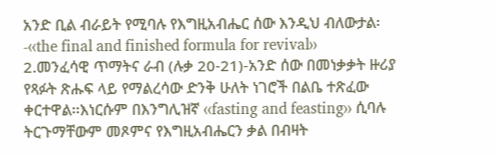አንድ ቢል ብራይት የሚባሉ የእግዚአብሔር ሰው እንዲህ ብለውታል፡-‹‹the final and finished formula for revival››
2.መንፈሳዊ ጥማትና ራብ (ሉቃ 20-21)-አንድ ሰው በመነቃቃት ዙሪያ የጻፉት ጽሑፍ ላይ የማልረሳው ድንቅ ሁለት ነገሮች በልቤ ተጽፈው ቀርተዋል፡፡እነርሱም በእንግሊዝኛ ‹‹fasting and feasting›› ሲባሉ ትርጉማቸውም መጾምና የእግዚአብሔርን ቃል በብዛት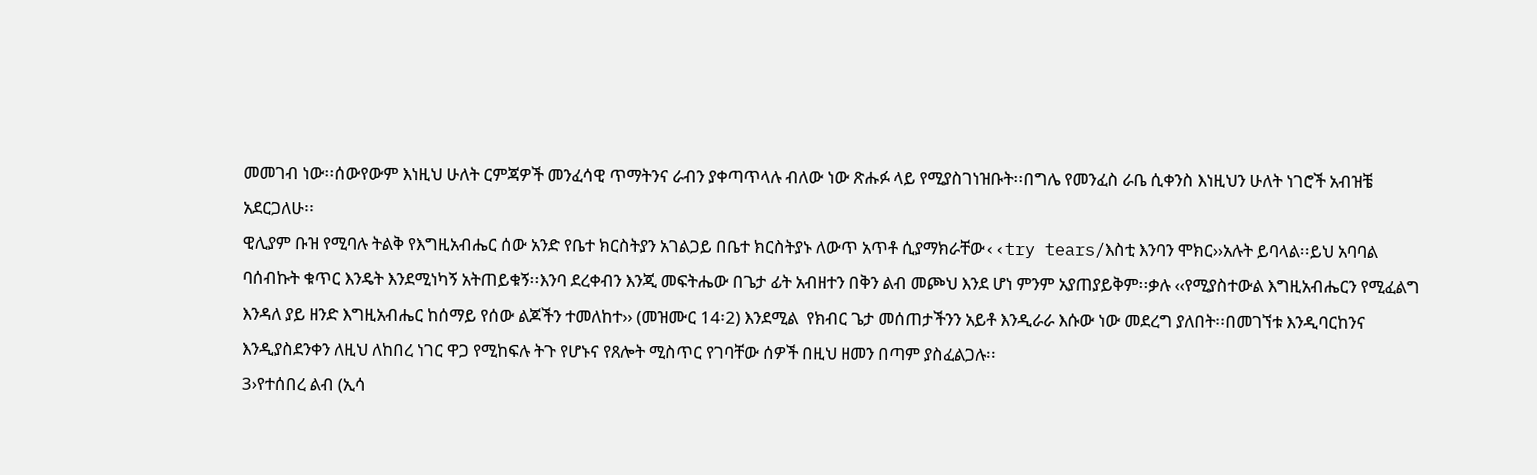መመገብ ነው፡፡ሰውየውም እነዚህ ሁለት ርምጃዎች መንፈሳዊ ጥማትንና ራብን ያቀጣጥላሉ ብለው ነው ጽሑፉ ላይ የሚያስገነዝቡት፡፡በግሌ የመንፈስ ራቤ ሲቀንስ እነዚህን ሁለት ነገሮች አብዝቼ አደርጋለሁ፡፡
ዊሊያም ቡዝ የሚባሉ ትልቅ የእግዚአብሔር ሰው አንድ የቤተ ክርስትያን አገልጋይ በቤተ ክርስትያኑ ለውጥ አጥቶ ሲያማክራቸው‹‹try tears/እስቲ እንባን ሞክር››አሉት ይባላል፡፡ይህ አባባል ባሰብኩት ቁጥር እንዴት እንደሚነካኝ አትጠይቁኝ፡፡እንባ ደረቀብን እንጂ መፍትሔው በጌታ ፊት አብዘተን በቅን ልብ መጮህ እንደ ሆነ ምንም አያጠያይቅም፡፡ቃሉ ‹‹የሚያስተውል እግዚአብሔርን የሚፈልግ እንዳለ ያይ ዘንድ እግዚአብሔር ከሰማይ የሰው ልጆችን ተመለከተ›› (መዝሙር 14፡2) እንደሚል  የክብር ጌታ መሰጠታችንን አይቶ እንዲራራ እሱው ነው መደረግ ያለበት፡፡በመገኘቱ እንዲባርከንና እንዲያስደንቀን ለዚህ ለከበረ ነገር ዋጋ የሚከፍሉ ትጉ የሆኑና የጸሎት ሚስጥር የገባቸው ሰዎች በዚህ ዘመን በጣም ያስፈልጋሉ፡፡
3›የተሰበረ ልብ (ኢሳ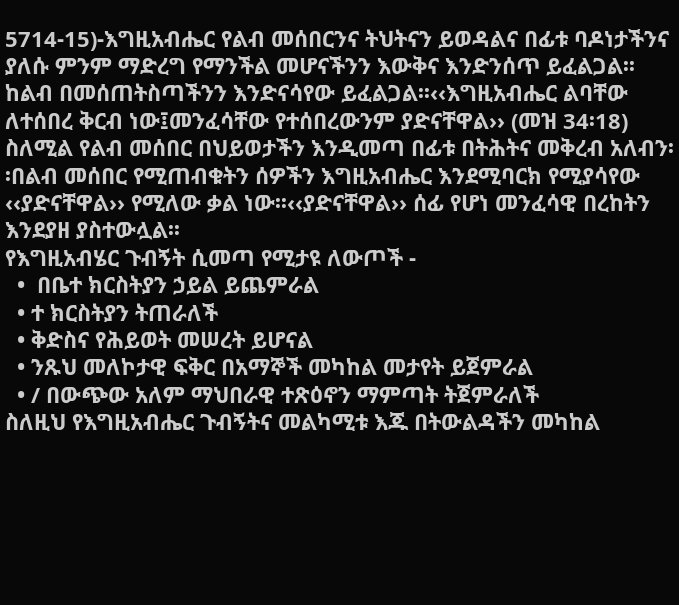5714-15)-እግዚአብሔር የልብ መሰበርንና ትህትናን ይወዳልና በፊቱ ባዶነታችንና ያለሱ ምንም ማድረግ የማንችል መሆናችንን እውቅና እንድንሰጥ ይፈልጋል፡፡ከልብ በመሰጠትስጣችንን እንድናሳየው ይፈልጋል፡፡‹‹እግዚአብሔር ልባቸው ለተሰበረ ቅርብ ነው፤መንፈሳቸው የተሰበረውንም ያድናቸዋል›› (መዝ 34፡18) ስለሚል የልብ መሰበር በህይወታችን እንዲመጣ በፊቱ በትሕትና መቅረብ አለብን፡፡በልብ መሰበር የሚጠብቁትን ሰዎችን እግዚአብሔር እንደሚባርክ የሚያሳየው ‹‹ያድናቸዋል›› የሚለው ቃል ነው፡፡‹‹ያድናቸዋል›› ሰፊ የሆነ መንፈሳዊ በረከትን እንደያዘ ያስተውሏል፡፡
የእግዚአብሄር ጉብኝት ሲመጣ የሚታዩ ለውጦች -
  •  በቤተ ክርስትያን ኃይል ይጨምራል
  • ተ ክርስትያን ትጠራለች
  • ቅድስና የሕይወት መሠረት ይሆናል
  • ንጹህ መለኮታዊ ፍቅር በአማኞች መካከል መታየት ይጀምራል
  • / በውጭው አለም ማህበራዊ ተጽዕኖን ማምጣት ትጀምራለች
ስለዚህ የእግዚአብሔር ጉብኝትና መልካሚቱ እጁ በትውልዳችን መካከል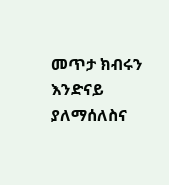መጥታ ክብሩን እንድናይ ያለማሰለስና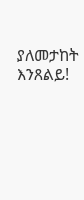ያለመታከት እንጸልይ!